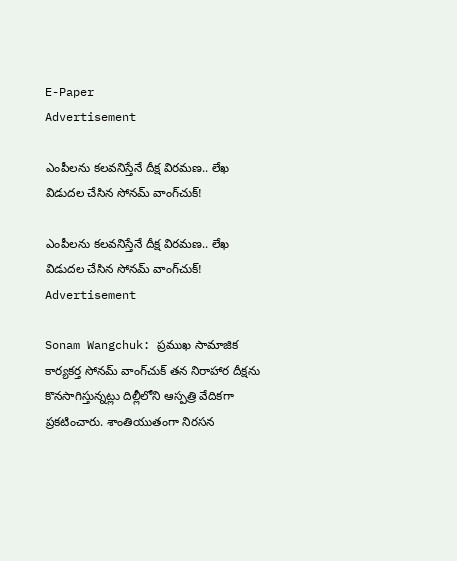E-Paper
Advertisement

ఎంపీలను కలవనిస్తేనే దీక్ష విరమణ.. లేఖ విడుదల చేసిన సోనమ్ వాంగ్‌చుక్!

ఎంపీలను కలవనిస్తేనే దీక్ష విరమణ.. లేఖ విడుదల చేసిన సోనమ్ వాంగ్‌చుక్!
Advertisement

Sonam Wangchuk: ప్రముఖ సామాజిక కార్యకర్త సోనమ్ వాంగ్‌చుక్ తన నిరాహార దీక్షను కొనసాగిస్తున్నట్లు దిల్లీలోని ఆస్పత్రి వేదికగా ప్రకటించారు. శాంతియుతంగా నిరసన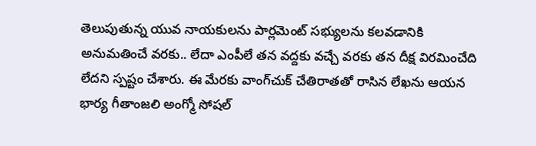తెలుపుతున్న యువ నాయకులను పార్లమెంట్ సభ్యులను కలవడానికి అనుమతించే వరకు.. లేదా ఎంపీలే తన వద్దకు వచ్చే వరకు తన దీక్ష విరమించేది లేదని స్పష్టం చేశారు. ఈ మేరకు వాంగ్‌చుక్ చేతిరాతతో రాసిన లేఖను ఆయన భార్య గీతాంజలి అంగ్మో సోషల్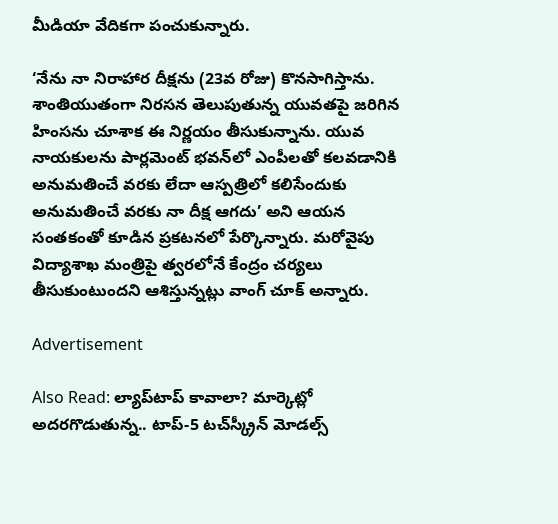మీడియా వేదికగా పంచుకున్నారు.

‘నేను నా నిరాహార దీక్షను (23వ రోజు) కొనసాగిస్తాను. శాంతియుతంగా నిరసన తెలుపుతున్న యువతపై జరిగిన హింసను చూశాక ఈ నిర్ణయం తీసుకున్నాను. యువ నాయకులను పార్లమెంట్ భవన్‌లో ఎంపీలతో కలవడానికి అనుమతించే వరకు లేదా ఆస్పత్రిలో కలిసేందుకు అనుమతించే వరకు నా దీక్ష ఆగదు’ అని ఆయన సంతకంతో కూడిన ప్రకటనలో పేర్కొన్నారు. మరోవైపు విద్యాశాఖ మంత్రిపై త్వరలోనే కేంద్రం చర్యలు తీసుకుంటుందని ఆశిస్తున్నట్లు వాంగ్ చూక్ అన్నారు.

Advertisement

Also Read: ల్యాప్‌టాప్ కావాలా? మార్కెట్లో అదరగొడుతున్న.. టాప్-5 టచ్‌స్క్రీన్ మోడల్స్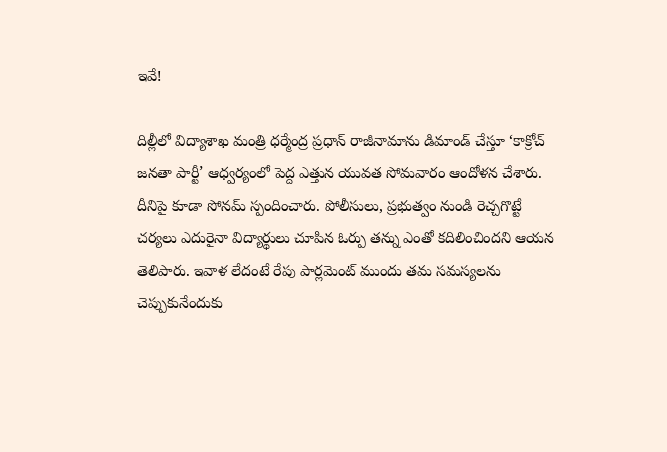ఇవే!

దిల్లీలో విద్యాశాఖ మంత్రి ధర్మేంద్ర ప్రధాన్ రాజీనామాను డిమాండ్ చేస్తూ ‘కాక్రోచ్ జనతా పార్టీ’ ఆధ్వర్యంలో పెద్ద ఎత్తున యువత సోమవారం ఆందోళన చేశారు. దీనిపై కూడా సోనమ్ స్పందించారు. పోలీసులు, ప్రభుత్వం నుండి రెచ్చగొట్టే చర్యలు ఎదురైనా విద్యార్థులు చూపిన ఓర్పు తన్ను ఎంతో కదిలించిందని ఆయన తెలిపారు. ఇవాళ లేదంటే రేపు పార్లమెంట్ ముందు తమ సమస్యలను చెప్పుకునేందుకు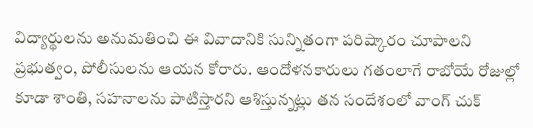విద్యార్థులను అనుమతించి ఈ వివాదానికి సున్నితంగా పరిష్కారం చూపాలని ప్రభుత్వం, పోలీసులను ఆయన కోరారు. ఆందోళనకారులు గతంలాగే రాబోయే రోజుల్లో కూడా శాంతి, సహనాలను పాటిస్తారని ఆశిస్తున్నట్లు తన సందేశంలో వాంగ్ చుక్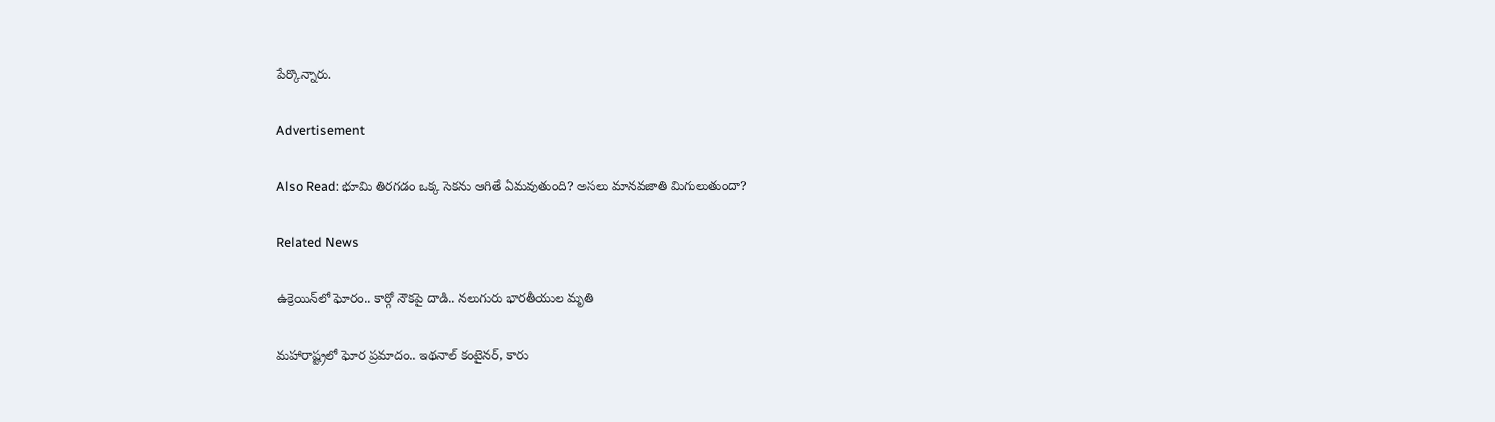పేర్కొన్నారు.

Advertisement

Also Read: భూమి తిరగడం ఒక్క సెకను ఆగితే ఏమవుతుంది? అసలు మానవజాతి మిగులుతుందా?

Related News

ఉక్రెయిన్‌లో ఘోరం.. కార్గో నౌకపై దాడి.. నలుగురు భారతీయుల మృతి

మహారాష్ట్రలో ఘోర ప్రమాదం.. ఇథనాల్ కంటైనర్, కారు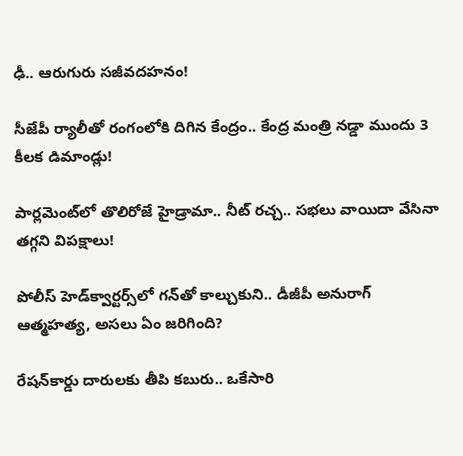ఢీ.. ఆరుగురు సజీవదహనం!

సీజేపీ ర్యాలీతో రంగంలోకి దిగిన కేంద్రం.. కేంద్ర మంత్రి నడ్డా ముందు 3 కీలక డిమాండ్లు!

పార్లమెంట్‌లో తొలిరోజే హైడ్రామా.. నీట్ రచ్చ.. సభలు వాయిదా వేసినా తగ్గని విపక్షాలు!

పోలీస్ హెడ్‌క్వార్టర్స్‌లో గన్‌తో కాల్చుకుని.. డీజీపీ అనురాగ్‌ ఆత్మహత్య, అసలు ఏం జరిగింది?

రేషన్‌కార్డు దారులకు తీపి కబురు.. ఒకేసారి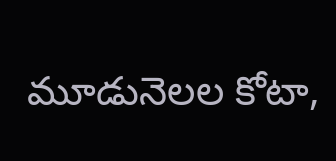మూడునెలల కోటా,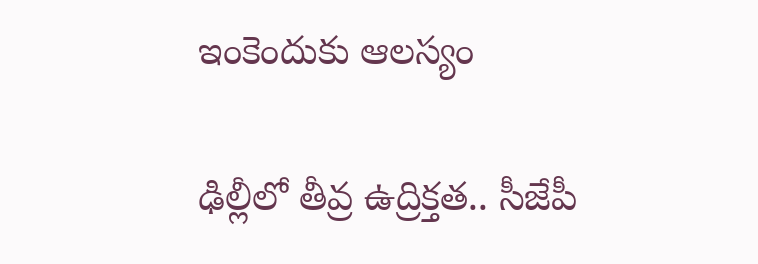ఇంకెందుకు ఆలస్యం

ఢిల్లీలో తీవ్ర ఉద్రిక్తత.. సీజేపీ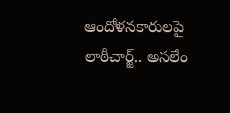ఆందోళనకారులపై లాఠీచార్జ్.. అసలేం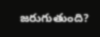జరుగుతుంది?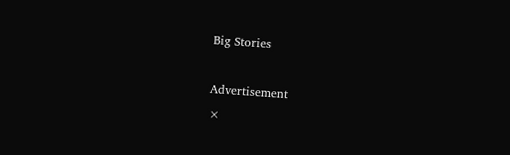Big Stories

Advertisement
×